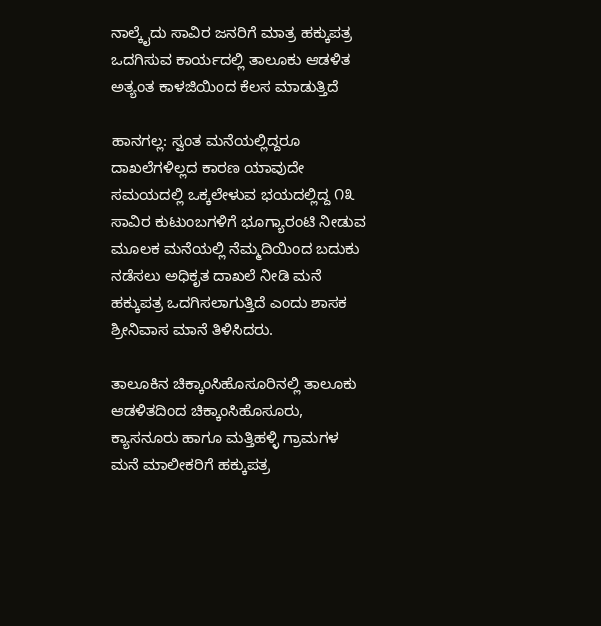ನಾಲ್ಕೈದು ಸಾವಿರ ಜನರಿಗೆ ಮಾತ್ರ ಹಕ್ಕುಪತ್ರ ಒದಗಿಸುವ ಕಾರ್ಯದಲ್ಲಿ ತಾಲೂಕು ಆಡಳಿತ ಅತ್ಯಂತ ಕಾಳಜಿಯಿಂದ ಕೆಲಸ ಮಾಡುತ್ತಿದೆ

ಹಾನಗಲ್ಲ: ಸ್ವಂತ ಮನೆಯಲ್ಲಿದ್ದರೂ ದಾಖಲೆಗಳಿಲ್ಲದ ಕಾರಣ ಯಾವುದೇ ಸಮಯದಲ್ಲಿ ಒಕ್ಕಲೇಳುವ ಭಯದಲ್ಲಿದ್ದ ೧೩ ಸಾವಿರ ಕುಟುಂಬಗಳಿಗೆ ಭೂಗ್ಯಾರಂಟಿ ನೀಡುವ ಮೂಲಕ ಮನೆಯಲ್ಲಿ ನೆಮ್ಮದಿಯಿಂದ ಬದುಕು ನಡೆಸಲು ಅಧಿಕೃತ ದಾಖಲೆ ನೀಡಿ ಮನೆ ಹಕ್ಕುಪತ್ರ ಒದಗಿಸಲಾಗುತ್ತಿದೆ ಎಂದು ಶಾಸಕ ಶ್ರೀನಿವಾಸ ಮಾನೆ ತಿಳಿಸಿದರು.

ತಾಲೂಕಿನ ಚಿಕ್ಕಾಂಸಿಹೊಸೂರಿನಲ್ಲಿ ತಾಲೂಕು ಆಡಳಿತದಿಂದ ಚಿಕ್ಕಾಂಸಿಹೊಸೂರು, ಕ್ಯಾಸನೂರು ಹಾಗೂ ಮತ್ತಿಹಳ್ಳಿ ಗ್ರಾಮಗಳ ಮನೆ ಮಾಲೀಕರಿಗೆ ಹಕ್ಕುಪತ್ರ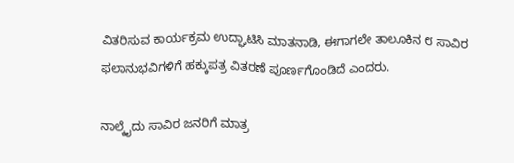ವಿತರಿಸುವ ಕಾರ್ಯಕ್ರಮ ಉದ್ಘಾಟಿಸಿ ಮಾತನಾಡಿ, ಈಗಾಗಲೇ ತಾಲೂಕಿನ ೮ ಸಾವಿರ ಫಲಾನುಭವಿಗಳಿಗೆ ಹಕ್ಕುಪತ್ರ ವಿತರಣೆ ಪೂರ್ಣಗೊಂಡಿದೆ ಎಂದರು.

ನಾಲ್ಕೈದು ಸಾವಿರ ಜನರಿಗೆ ಮಾತ್ರ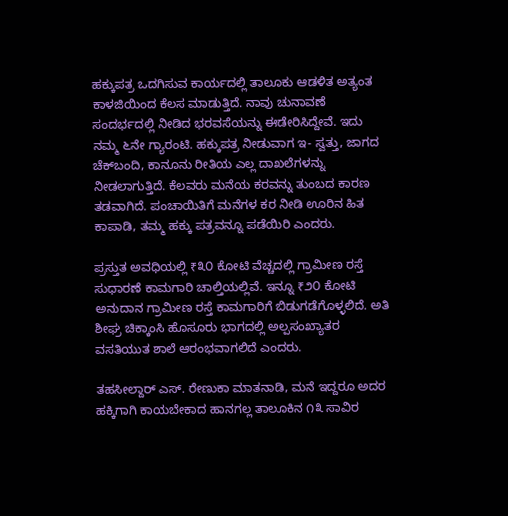ಹಕ್ಕುಪತ್ರ ಒದಗಿಸುವ ಕಾರ್ಯದಲ್ಲಿ ತಾಲೂಕು ಆಡಳಿತ ಅತ್ಯಂತ ಕಾಳಜಿಯಿಂದ ಕೆಲಸ ಮಾಡುತ್ತಿದೆ. ನಾವು ಚುನಾವಣೆ ಸಂದರ್ಭದಲ್ಲಿ ನೀಡಿದ ಭರವಸೆಯನ್ನು ಈಡೇರಿಸಿದ್ದೇವೆ. ಇದು ನಮ್ಮ ೬ನೇ ಗ್ಯಾರಂಟಿ. ಹಕ್ಕುಪತ್ರ ನೀಡುವಾಗ ಇ- ಸ್ವತ್ತು, ಜಾಗದ ಚೆಕ್‌ಬಂದಿ, ಕಾನೂನು ರೀತಿಯ ಎಲ್ಲ ದಾಖಲೆಗಳನ್ನು ನೀಡಲಾಗುತ್ತಿದೆ. ಕೆಲವರು ಮನೆಯ ಕರವನ್ನು ತುಂಬದ ಕಾರಣ ತಡವಾಗಿದೆ. ಪಂಚಾಯಿತಿಗೆ ಮನೆಗಳ ಕರ ನೀಡಿ ಊರಿನ ಹಿತ ಕಾಪಾಡಿ, ತಮ್ಮ ಹಕ್ಕು ಪತ್ರವನ್ನೂ ಪಡೆಯಿರಿ ಎಂದರು.

ಪ್ರಸ್ತುತ ಅವಧಿಯಲ್ಲಿ ₹೩೦ ಕೋಟಿ ವೆಚ್ಚದಲ್ಲಿ ಗ್ರಾಮೀಣ ರಸ್ತೆ ಸುಧಾರಣೆ ಕಾಮಗಾರಿ ಚಾಲ್ತಿಯಲ್ಲಿವೆ. ಇನ್ನೂ ₹೨೦ ಕೋಟಿ ಅನುದಾನ ಗ್ರಾಮೀಣ ರಸ್ತೆ ಕಾಮಗಾರಿಗೆ ಬಿಡುಗಡೆಗೊಳ್ಳಲಿದೆ. ಅತಿ ಶೀಘ್ರ ಚಿಕ್ಕಾಂಸಿ ಹೊಸೂರು ಭಾಗದಲ್ಲಿ ಅಲ್ಪಸಂಖ್ಯಾತರ ವಸತಿಯುತ ಶಾಲೆ ಆರಂಭವಾಗಲಿದೆ ಎಂದರು.

ತಹಸೀಲ್ದಾರ್ ಎಸ್. ರೇಣುಕಾ ಮಾತನಾಡಿ, ಮನೆ ಇದ್ದರೂ ಅದರ ಹಕ್ಕಿಗಾಗಿ ಕಾಯಬೇಕಾದ ಹಾನಗಲ್ಲ ತಾಲೂಕಿನ ೧೩ ಸಾವಿರ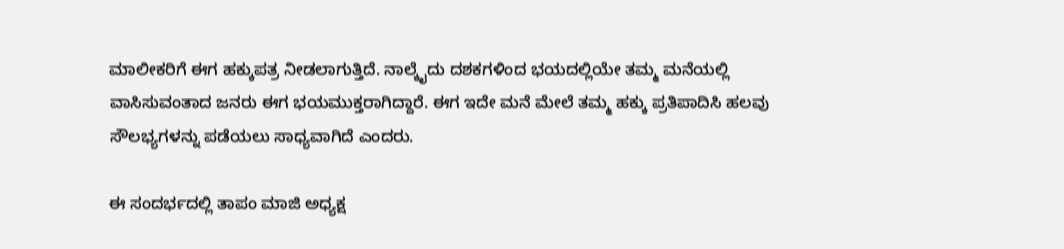ಮಾಲೀಕರಿಗೆ ಈಗ ಹಕ್ಕುಪತ್ರ ನೀಡಲಾಗುತ್ತಿದೆ. ನಾಲ್ಕೈದು ದಶಕಗಳಿಂದ ಭಯದಲ್ಲಿಯೇ ತಮ್ಮ ಮನೆಯಲ್ಲಿ ವಾಸಿಸುವಂತಾದ ಜನರು ಈಗ ಭಯಮುಕ್ತರಾಗಿದ್ದಾರೆ. ಈಗ ಇದೇ ಮನೆ ಮೇಲೆ ತಮ್ಮ ಹಕ್ಕು ಪ್ರತಿಪಾದಿಸಿ ಹಲವು ಸೌಲಭ್ಯಗಳನ್ನು ಪಡೆಯಲು ಸಾಧ್ಯವಾಗಿದೆ ಎಂದರು.

ಈ ಸಂದರ್ಭದಲ್ಲಿ ತಾಪಂ ಮಾಜಿ ಅಧ್ಯಕ್ಷ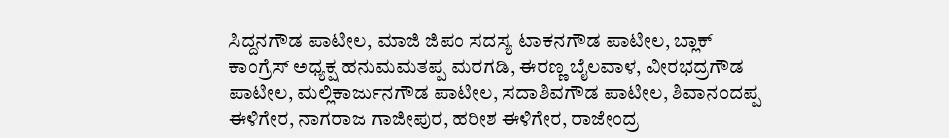ಸಿದ್ದನಗೌಡ ಪಾಟೀಲ, ಮಾಜಿ ಜಿಪಂ ಸದಸ್ಯ ಟಾಕನಗೌಡ ಪಾಟೀಲ, ಬ್ಲಾಕ್ ಕಾಂಗ್ರೆಸ್ ಅಧ್ಯಕ್ಷ ಹನುಮಮತಪ್ಪ ಮರಗಡಿ, ಈರಣ್ಣ ಬೈಲವಾಳ, ವೀರಭದ್ರಗೌಡ ಪಾಟೀಲ, ಮಲ್ಲಿಕಾರ್ಜುನಗೌಡ ಪಾಟೀಲ, ಸದಾಶಿವಗೌಡ ಪಾಟೀಲ, ಶಿವಾನಂದಪ್ಪ ಈಳಿಗೇರ, ನಾಗರಾಜ ಗಾಜೀಪುರ, ಹರೀಶ ಈಳಿಗೇರ, ರಾಜೇಂದ್ರ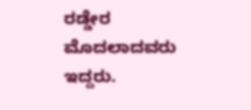ರಡ್ಡೇರ ಮೊದಲಾದವರು ಇದ್ದರು.